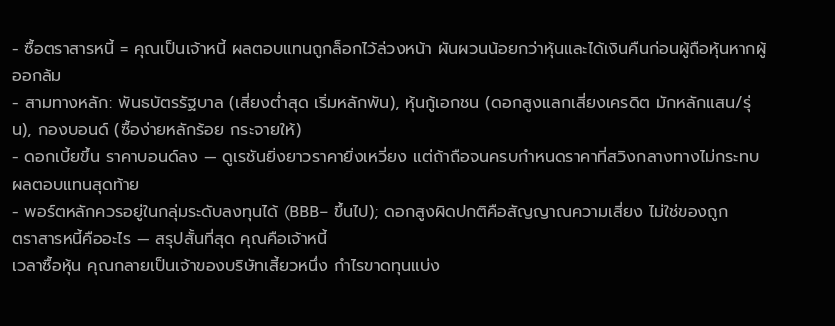- ซื้อตราสารหนี้ = คุณเป็นเจ้าหนี้ ผลตอบแทนถูกล็อกไว้ล่วงหน้า ผันผวนน้อยกว่าหุ้นและได้เงินคืนก่อนผู้ถือหุ้นหากผู้ออกล้ม
- สามทางหลัก: พันธบัตรรัฐบาล (เสี่ยงต่ำสุด เริ่มหลักพัน), หุ้นกู้เอกชน (ดอกสูงแลกเสี่ยงเครดิต มักหลักแสน/รุ่น), กองบอนด์ (ซื้อง่ายหลักร้อย กระจายให้)
- ดอกเบี้ยขึ้น ราคาบอนด์ลง — ดูเรชันยิ่งยาวราคายิ่งเหวี่ยง แต่ถ้าถือจนครบกำหนดราคาที่สวิงกลางทางไม่กระทบผลตอบแทนสุดท้าย
- พอร์ตหลักควรอยู่ในกลุ่มระดับลงทุนได้ (BBB− ขึ้นไป); ดอกสูงผิดปกติคือสัญญาณความเสี่ยง ไม่ใช่ของถูก
ตราสารหนี้คืออะไร — สรุปสั้นที่สุด คุณคือเจ้าหนี้
เวลาซื้อหุ้น คุณกลายเป็นเจ้าของบริษัทเสี้ยวหนึ่ง กำไรขาดทุนแบ่ง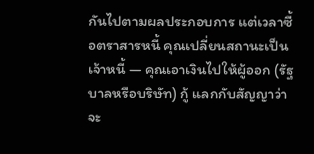กันไปตามผลประกอบการ แต่เวลาซื้อตราสารหนี้ คุณเปลี่ยนสถานะเป็น เจ้าหนี้ — คุณเอาเงินไปให้ผู้ออก (รัฐบาลหรือบริษัท) กู้ แลกกับสัญญาว่าจะ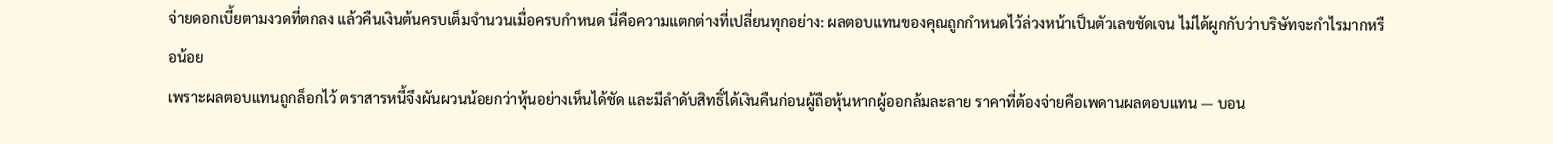จ่ายดอกเบี้ยตามงวดที่ตกลง แล้วคืนเงินต้นครบเต็มจำนวนเมื่อครบกำหนด นี่คือความแตกต่างที่เปลี่ยนทุกอย่าง: ผลตอบแทนของคุณถูกกำหนดไว้ล่วงหน้าเป็นตัวเลขชัดเจน ไม่ได้ผูกกับว่าบริษัทจะกำไรมากหรือน้อย
เพราะผลตอบแทนถูกล็อกไว้ ตราสารหนี้จึงผันผวนน้อยกว่าหุ้นอย่างเห็นได้ชัด และมีลำดับสิทธิ์ได้เงินคืนก่อนผู้ถือหุ้นหากผู้ออกล้มละลาย ราคาที่ต้องจ่ายคือเพดานผลตอบแทน — บอน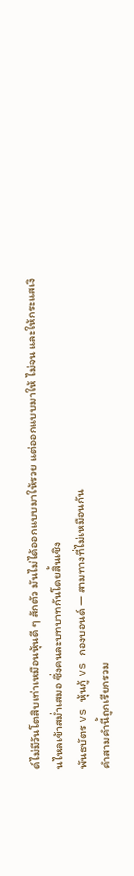ด์ไม่มีวันโตสิบเท่าเหมือนหุ้นดี ๆ สักตัว มันไม่ได้ออกแบบมาให้รวย แต่ออกแบบมาให้ ไม่จน และให้กระแสเงินไหลเข้าสม่ำเสมอ ซึ่งคนละบทบาทกันโดยสิ้นเชิง
พันธบัตร vs หุ้นกู้ vs กองบอนด์ — สามทางที่ไม่เหมือนกัน
คำสามคำนี้ถูกเรียกรวม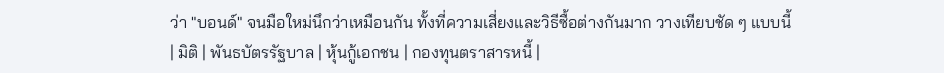ว่า "บอนด์" จนมือใหม่นึกว่าเหมือนกัน ทั้งที่ความเสี่ยงและวิธีซื้อต่างกันมาก วางเทียบชัด ๆ แบบนี้
| มิติ | พันธบัตรรัฐบาล | หุ้นกู้เอกชน | กองทุนตราสารหนี้ |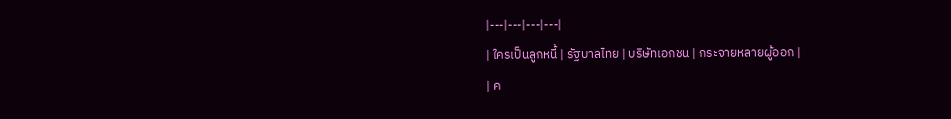|---|---|---|---|
| ใครเป็นลูกหนี้ | รัฐบาลไทย | บริษัทเอกชน | กระจายหลายผู้ออก |
| ค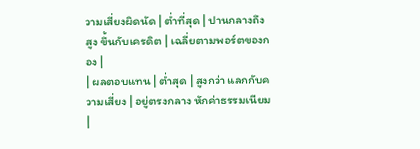วามเสี่ยงผิดนัด | ต่ำที่สุด | ปานกลางถึงสูง ขึ้นกับเครดิต | เฉลี่ยตามพอร์ตของกอง |
| ผลตอบแทน | ต่ำสุด | สูงกว่า แลกกับความเสี่ยง | อยู่ตรงกลาง หักค่าธรรมเนียม |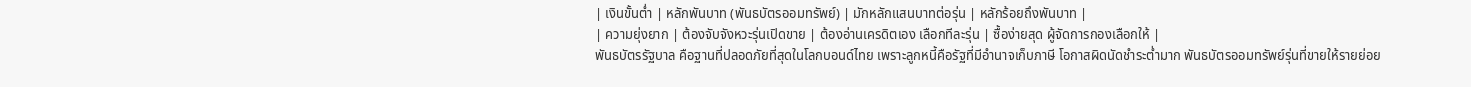| เงินขั้นต่ำ | หลักพันบาท (พันธบัตรออมทรัพย์) | มักหลักแสนบาทต่อรุ่น | หลักร้อยถึงพันบาท |
| ความยุ่งยาก | ต้องจับจังหวะรุ่นเปิดขาย | ต้องอ่านเครดิตเอง เลือกทีละรุ่น | ซื้อง่ายสุด ผู้จัดการกองเลือกให้ |
พันธบัตรรัฐบาล คือฐานที่ปลอดภัยที่สุดในโลกบอนด์ไทย เพราะลูกหนี้คือรัฐที่มีอำนาจเก็บภาษี โอกาสผิดนัดชำระต่ำมาก พันธบัตรออมทรัพย์รุ่นที่ขายให้รายย่อย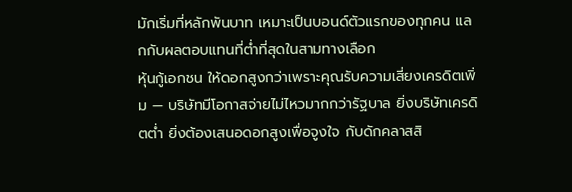มักเริ่มที่หลักพันบาท เหมาะเป็นบอนด์ตัวแรกของทุกคน แลกกับผลตอบแทนที่ต่ำที่สุดในสามทางเลือก
หุ้นกู้เอกชน ให้ดอกสูงกว่าเพราะคุณรับความเสี่ยงเครดิตเพิ่ม — บริษัทมีโอกาสจ่ายไม่ไหวมากกว่ารัฐบาล ยิ่งบริษัทเครดิตต่ำ ยิ่งต้องเสนอดอกสูงเพื่อจูงใจ กับดักคลาสสิ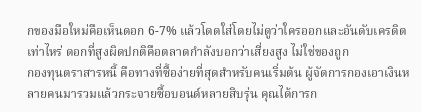กของมือใหม่คือเห็นดอก 6-7% แล้วโดดใส่โดยไม่ดูว่าใครออกและอันดับเครดิตเท่าไหร่ ดอกที่สูงผิดปกติคือตลาดกำลังบอกว่าเสี่ยงสูง ไม่ใช่ของถูก
กองทุนตราสารหนี้ คือทางที่ซื้อง่ายที่สุดสำหรับคนเริ่มต้น ผู้จัดการกองเอาเงินหลายคนมารวมแล้วกระจายซื้อบอนด์หลายสิบรุ่น คุณได้การก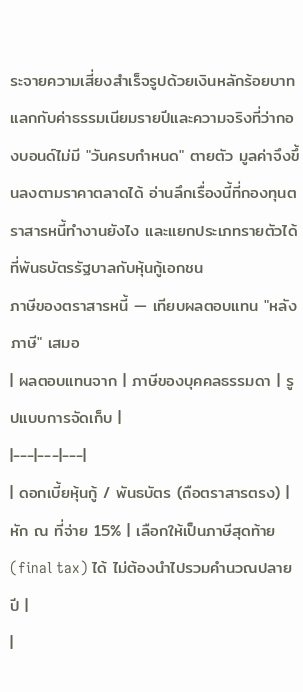ระจายความเสี่ยงสำเร็จรูปด้วยเงินหลักร้อยบาท แลกกับค่าธรรมเนียมรายปีและความจริงที่ว่ากองบอนด์ไม่มี "วันครบกำหนด" ตายตัว มูลค่าจึงขึ้นลงตามราคาตลาดได้ อ่านลึกเรื่องนี้ที่กองทุนตราสารหนี้ทำงานยังไง และแยกประเภทรายตัวได้ที่พันธบัตรรัฐบาลกับหุ้นกู้เอกชน
ภาษีของตราสารหนี้ — เทียบผลตอบแทน "หลังภาษี" เสมอ
| ผลตอบแทนจาก | ภาษีของบุคคลธรรมดา | รูปแบบการจัดเก็บ |
|---|---|---|
| ดอกเบี้ยหุ้นกู้ / พันธบัตร (ถือตราสารตรง) | หัก ณ ที่จ่าย 15% | เลือกให้เป็นภาษีสุดท้าย (final tax) ได้ ไม่ต้องนำไปรวมคำนวณปลายปี |
|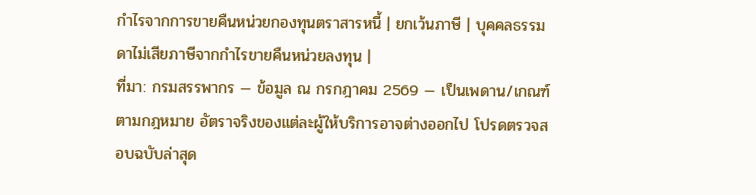กำไรจากการขายคืนหน่วยกองทุนตราสารหนี้ | ยกเว้นภาษี | บุคคลธรรมดาไม่เสียภาษีจากกำไรขายคืนหน่วยลงทุน |
ที่มา: กรมสรรพากร — ข้อมูล ณ กรกฎาคม 2569 — เป็นเพดาน/เกณฑ์ตามกฎหมาย อัตราจริงของแต่ละผู้ให้บริการอาจต่างออกไป โปรดตรวจสอบฉบับล่าสุด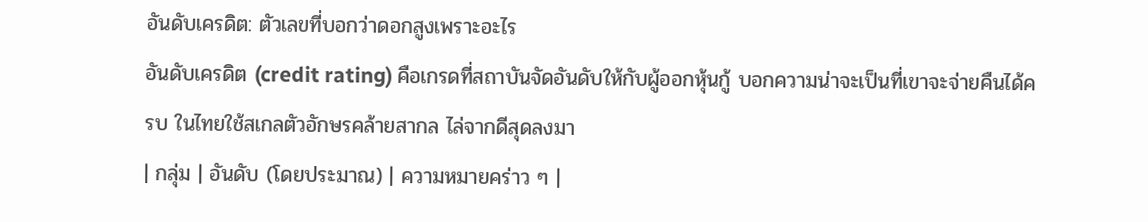อันดับเครดิต: ตัวเลขที่บอกว่าดอกสูงเพราะอะไร
อันดับเครดิต (credit rating) คือเกรดที่สถาบันจัดอันดับให้กับผู้ออกหุ้นกู้ บอกความน่าจะเป็นที่เขาจะจ่ายคืนได้ครบ ในไทยใช้สเกลตัวอักษรคล้ายสากล ไล่จากดีสุดลงมา
| กลุ่ม | อันดับ (โดยประมาณ) | ความหมายคร่าว ๆ |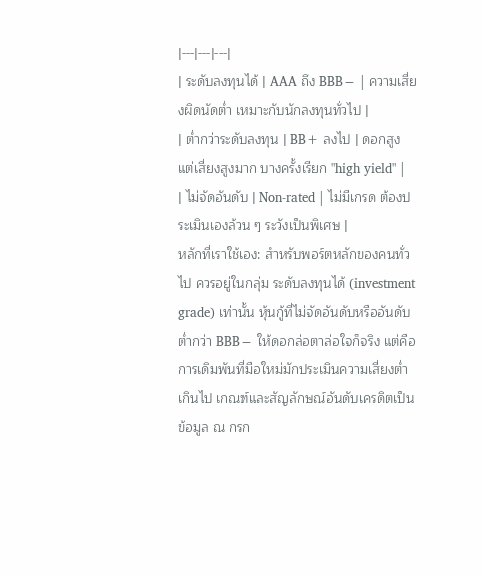|---|---|---|
| ระดับลงทุนได้ | AAA ถึง BBB− | ความเสี่ยงผิดนัดต่ำ เหมาะกับนักลงทุนทั่วไป |
| ต่ำกว่าระดับลงทุน | BB+ ลงไป | ดอกสูง แต่เสี่ยงสูงมาก บางครั้งเรียก "high yield" |
| ไม่จัดอันดับ | Non-rated | ไม่มีเกรด ต้องประเมินเองล้วน ๆ ระวังเป็นพิเศษ |
หลักที่เราใช้เอง: สำหรับพอร์ตหลักของคนทั่วไป ควรอยู่ในกลุ่ม ระดับลงทุนได้ (investment grade) เท่านั้น หุ้นกู้ที่ไม่จัดอันดับหรืออันดับต่ำกว่า BBB− ให้ดอกล่อตาล่อใจก็จริง แต่คือการเดิมพันที่มือใหม่มักประเมินความเสี่ยงต่ำเกินไป เกณฑ์และสัญลักษณ์อันดับเครดิตเป็นข้อมูล ณ กรก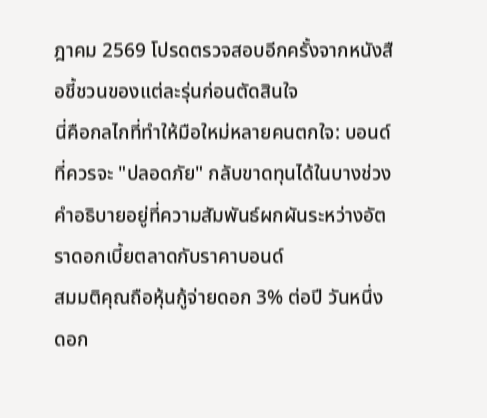ฎาคม 2569 โปรดตรวจสอบอีกครั้งจากหนังสือชี้ชวนของแต่ละรุ่นก่อนตัดสินใจ
นี่คือกลไกที่ทำให้มือใหม่หลายคนตกใจ: บอนด์ที่ควรจะ "ปลอดภัย" กลับขาดทุนได้ในบางช่วง คำอธิบายอยู่ที่ความสัมพันธ์ผกผันระหว่างอัตราดอกเบี้ยตลาดกับราคาบอนด์
สมมติคุณถือหุ้นกู้จ่ายดอก 3% ต่อปี วันหนึ่งดอก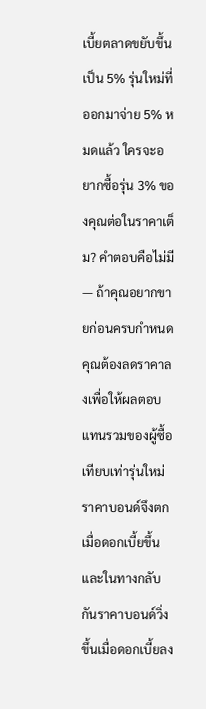เบี้ยตลาดขยับขึ้นเป็น 5% รุ่นใหม่ที่ออกมาจ่าย 5% หมดแล้ว ใครจะอยากซื้อรุ่น 3% ของคุณต่อในราคาเต็ม? คำตอบคือไม่มี — ถ้าคุณอยากขายก่อนครบกำหนด คุณต้องลดราคาลงเพื่อให้ผลตอบแทนรวมของผู้ซื้อเทียบเท่ารุ่นใหม่ ราคาบอนด์จึงตกเมื่อดอกเบี้ยขึ้น และในทางกลับกันราคาบอนด์วิ่งขึ้นเมื่อดอกเบี้ยลง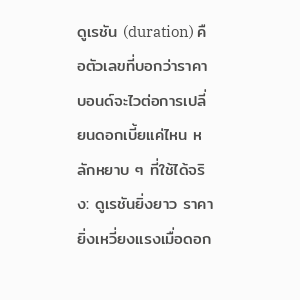ดูเรชัน (duration) คือตัวเลขที่บอกว่าราคาบอนด์จะไวต่อการเปลี่ยนดอกเบี้ยแค่ไหน หลักหยาบ ๆ ที่ใช้ได้จริง: ดูเรชันยิ่งยาว ราคายิ่งเหวี่ยงแรงเมื่อดอก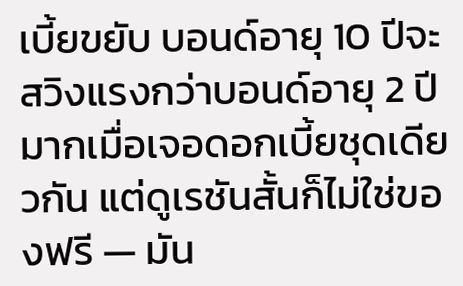เบี้ยขยับ บอนด์อายุ 10 ปีจะสวิงแรงกว่าบอนด์อายุ 2 ปีมากเมื่อเจอดอกเบี้ยชุดเดียวกัน แต่ดูเรชันสั้นก็ไม่ใช่ของฟรี — มัน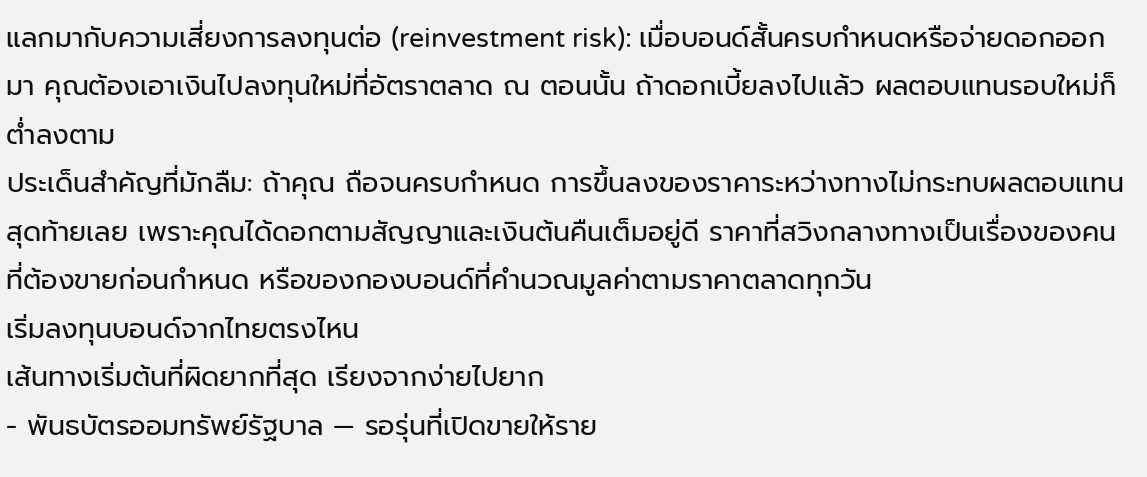แลกมากับความเสี่ยงการลงทุนต่อ (reinvestment risk): เมื่อบอนด์สั้นครบกำหนดหรือจ่ายดอกออกมา คุณต้องเอาเงินไปลงทุนใหม่ที่อัตราตลาด ณ ตอนนั้น ถ้าดอกเบี้ยลงไปแล้ว ผลตอบแทนรอบใหม่ก็ต่ำลงตาม
ประเด็นสำคัญที่มักลืม: ถ้าคุณ ถือจนครบกำหนด การขึ้นลงของราคาระหว่างทางไม่กระทบผลตอบแทนสุดท้ายเลย เพราะคุณได้ดอกตามสัญญาและเงินต้นคืนเต็มอยู่ดี ราคาที่สวิงกลางทางเป็นเรื่องของคนที่ต้องขายก่อนกำหนด หรือของกองบอนด์ที่คำนวณมูลค่าตามราคาตลาดทุกวัน
เริ่มลงทุนบอนด์จากไทยตรงไหน
เส้นทางเริ่มต้นที่ผิดยากที่สุด เรียงจากง่ายไปยาก
- พันธบัตรออมทรัพย์รัฐบาล — รอรุ่นที่เปิดขายให้ราย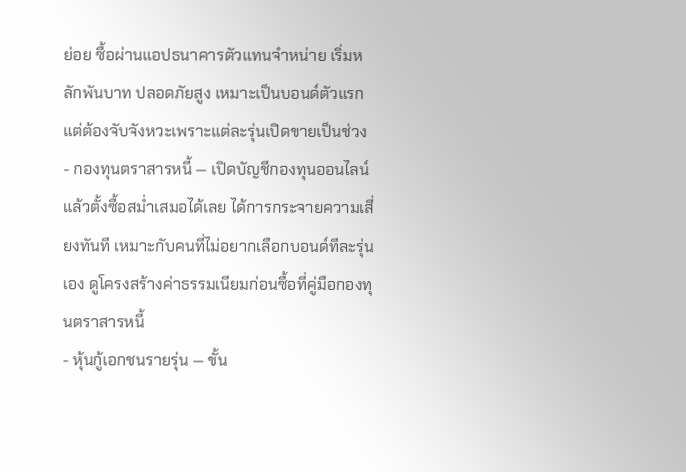ย่อย ซื้อผ่านแอปธนาคารตัวแทนจำหน่าย เริ่มหลักพันบาท ปลอดภัยสูง เหมาะเป็นบอนด์ตัวแรก แต่ต้องจับจังหวะเพราะแต่ละรุ่นเปิดขายเป็นช่วง
- กองทุนตราสารหนี้ — เปิดบัญชีกองทุนออนไลน์แล้วตั้งซื้อสม่ำเสมอได้เลย ได้การกระจายความเสี่ยงทันที เหมาะกับคนที่ไม่อยากเลือกบอนด์ทีละรุ่นเอง ดูโครงสร้างค่าธรรมเนียมก่อนซื้อที่คู่มือกองทุนตราสารหนี้
- หุ้นกู้เอกชนรายรุ่น — ขั้น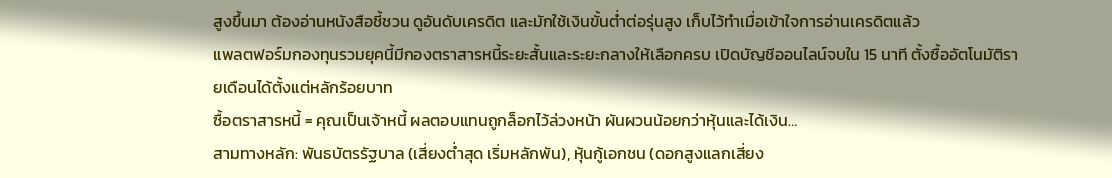สูงขึ้นมา ต้องอ่านหนังสือชี้ชวน ดูอันดับเครดิต และมักใช้เงินขั้นต่ำต่อรุ่นสูง เก็บไว้ทำเมื่อเข้าใจการอ่านเครดิตแล้ว
แพลตฟอร์มกองทุนรวมยุคนี้มีกองตราสารหนี้ระยะสั้นและระยะกลางให้เลือกครบ เปิดบัญชีออนไลน์จบใน 15 นาที ตั้งซื้ออัตโนมัติรายเดือนได้ตั้งแต่หลักร้อยบาท
ซื้อตราสารหนี้ = คุณเป็นเจ้าหนี้ ผลตอบแทนถูกล็อกไว้ล่วงหน้า ผันผวนน้อยกว่าหุ้นและได้เงิน…
สามทางหลัก: พันธบัตรรัฐบาล (เสี่ยงต่ำสุด เริ่มหลักพัน), หุ้นกู้เอกชน (ดอกสูงแลกเสี่ยง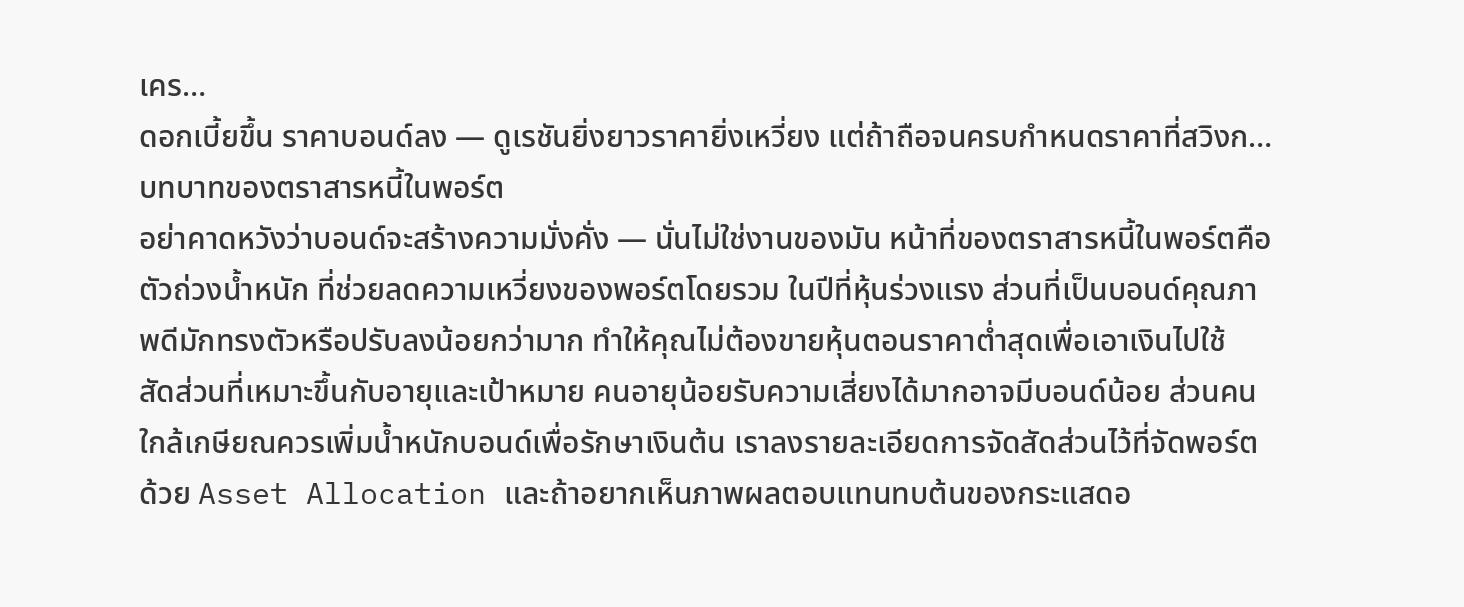เคร…
ดอกเบี้ยขึ้น ราคาบอนด์ลง — ดูเรชันยิ่งยาวราคายิ่งเหวี่ยง แต่ถ้าถือจนครบกำหนดราคาที่สวิงก…
บทบาทของตราสารหนี้ในพอร์ต
อย่าคาดหวังว่าบอนด์จะสร้างความมั่งคั่ง — นั่นไม่ใช่งานของมัน หน้าที่ของตราสารหนี้ในพอร์ตคือ ตัวถ่วงน้ำหนัก ที่ช่วยลดความเหวี่ยงของพอร์ตโดยรวม ในปีที่หุ้นร่วงแรง ส่วนที่เป็นบอนด์คุณภาพดีมักทรงตัวหรือปรับลงน้อยกว่ามาก ทำให้คุณไม่ต้องขายหุ้นตอนราคาต่ำสุดเพื่อเอาเงินไปใช้
สัดส่วนที่เหมาะขึ้นกับอายุและเป้าหมาย คนอายุน้อยรับความเสี่ยงได้มากอาจมีบอนด์น้อย ส่วนคนใกล้เกษียณควรเพิ่มน้ำหนักบอนด์เพื่อรักษาเงินต้น เราลงรายละเอียดการจัดสัดส่วนไว้ที่จัดพอร์ตด้วย Asset Allocation และถ้าอยากเห็นภาพผลตอบแทนทบต้นของกระแสดอ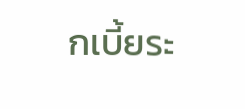กเบี้ยระ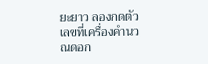ยะยาว ลองกดตัวเลขที่เครื่องคำนวณดอก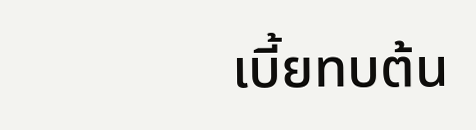เบี้ยทบต้น